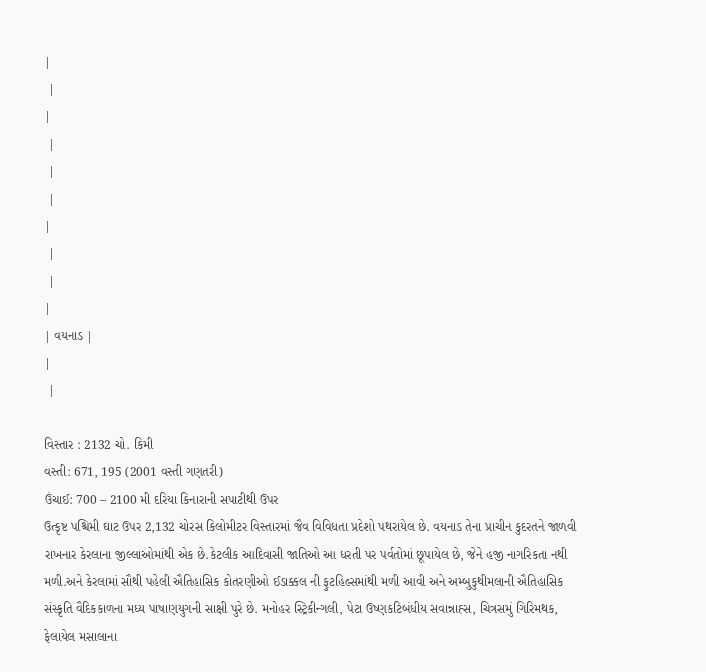|
 |
|
 |
 |
 |
|
 |
 |
|
| વયનાડ |
|
 |

વિસ્તાર : 2132 ચો. કિમી
વસ્તી: 671, 195 (2001 વસ્તી ગણતરી)
ઉંચાઈ: 700 – 2100 મી દરિયા કિનારાની સપાટીથી ઉપર
ઉત્કૃષ્ટ પશ્ચિમી ઘાટ ઉપર 2,132 ચોરસ કિલોમીટર વિસ્તારમાં જૈવ વિવિધતા પ્રદેશો પથરાયેલ છે. વયનાડ તેના પ્રાચીન કુદરતને જાળવી રાખનાર કેરલાના જીલ્લાઓમાંથી એક છે.કેટલીક આદિવાસી જાતિઓ આ ધરતી પર પર્વતોમાં છૂપાયેલ છે, જેને હજી નાગરિકતા નથી મળી.અને કેરલામાં સૌથી પહેલી ઐતિહાસિક કોતરણીઓ ઈડાક્કલ ની ફુટહિલ્સમાંથી મળી આવી અને અમ્બુકુથીમલાની ઐતિહાસિક સંસ્કૃતિ વૈદિકકાળના મધ્ય પાષાણયુગની સાક્ષી પુરે છે. મનોહર સ્ટ્રિકીન્ગલી, પેટા ઉષ્ણકટિબંધીય સવાન્નાહ્સ, ચિત્રસમું ગિરિમથક, ફેલાયેલ મસાલાના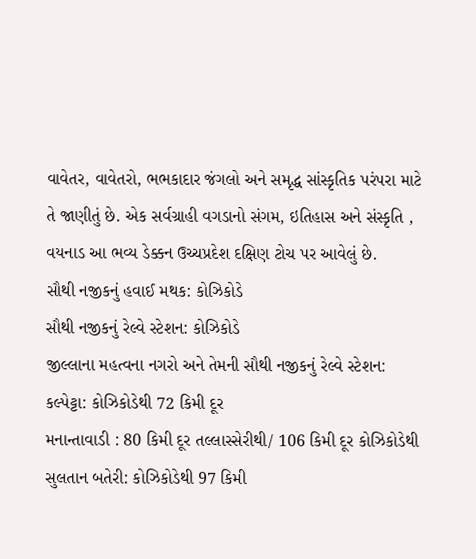વાવેતર, વાવેતરો, ભભકાદાર જંગલો અને સમૃદ્ધ સાંસ્કૃતિક પરંપરા માટે તે જાણીતું છે. એક સર્વગ્રાહી વગડાનો સંગમ, ઇતિહાસ અને સંસ્કૃતિ , વયનાડ આ ભવ્ય ડેક્કન ઉચ્ચપ્રદેશ દક્ષિણ ટોચ પર આવેલું છે.
સૌથી નજીકનું હવાઈ મથક: કોઝિકોડે
સૌથી નજીકનું રેલ્વે સ્ટેશન: કોઝિકોડે
જીલ્લાના મહત્વના નગરો અને તેમની સૌથી નજીકનું રેલ્વે સ્ટેશન:
કલ્પેટ્ટા: કોઝિકોડેથી 72 કિમી દૂર
મનાન્તાવાડી : 80 કિમી દૂર તલ્લાસ્સેરીથી/ 106 કિમી દૂર કોઝિકોડેથી
સુલતાન બતેરી: કોઝિકોડેથી 97 કિમી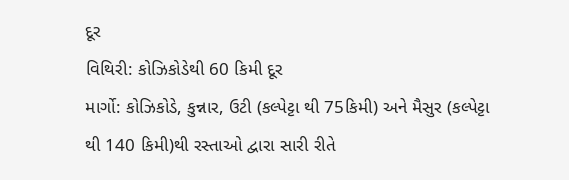દૂર
વિથિરી: કોઝિકોડેથી 60 કિમી દૂર
માર્ગો: કોઝિકોડે, કુન્નાર, ઉટી (કલ્પેટ્ટા થી 75કિમી) અને મૈસુર (કલ્પેટ્ટા થી 140 કિમી)થી રસ્તાઓ દ્વારા સારી રીતે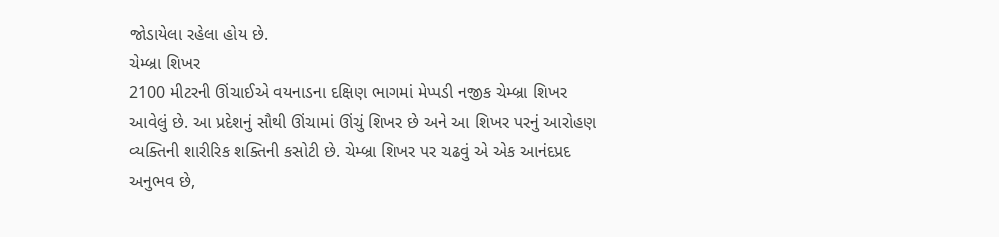જોડાયેલા રહેલા હોય છે.
ચેમ્બ્રા શિખર
2100 મીટરની ઊંચાઈએ વયનાડના દક્ષિણ ભાગમાં મેપ્પડી નજીક ચેમ્બ્રા શિખર આવેલું છે. આ પ્રદેશનું સૌથી ઊંચામાં ઊંચું શિખર છે અને આ શિખર પરનું આરોહણ વ્યક્તિની શારીરિક શક્તિની કસોટી છે. ચેમ્બ્રા શિખર પર ચઢવું એ એક આનંદપ્રદ અનુભવ છે,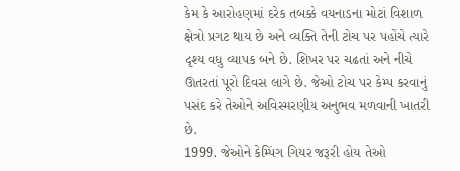કેમ કે આરોહણમાં દરેક તબક્કે વયનાડના મોટાં વિશાળ ક્ષેત્રો પ્રગટ થાય છે અને વ્યક્તિ તેની ટોચ પર પહોંચે ત્યારે દૃશ્ય વધુ વ્યાપક બને છે. શિખર પર ચઢતાં અને નીચે ઊતરતાં પૂરો દિવસ લાગે છે. જેઓ ટોચ પર કેમ્પ કરવાનું પસંદ કરે તેઓને અવિસ્મરણીય અનુભવ મળવાની ખાતરી છે.
1999. જેઓને કેમ્પિંગ ગિયર જરૂરી હોય તેઓ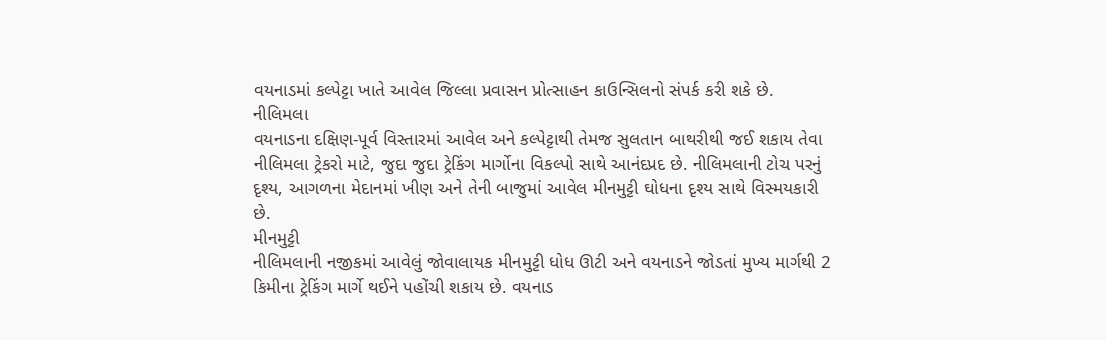વયનાડમાં કલ્પેટ્ટા ખાતે આવેલ જિલ્લા પ્રવાસન પ્રોત્સાહન કાઉન્સિલનો સંપર્ક કરી શકે છે.
નીલિમલા
વયનાડના દક્ષિણ-પૂર્વ વિસ્તારમાં આવેલ અને કલ્પેટ્ટાથી તેમજ સુલતાન બાથરીથી જઈ શકાય તેવા નીલિમલા ટ્રેકરો માટે, જુદા જુદા ટ્રેકિંગ માર્ગોના વિકલ્પો સાથે આનંદપ્રદ છે. નીલિમલાની ટોચ પરનું દૃશ્ય, આગળના મેદાનમાં ખીણ અને તેની બાજુમાં આવેલ મીનમુટ્ટી ઘોધના દૃશ્ય સાથે વિસ્મયકારી છે.
મીનમુટ્ટી
નીલિમલાની નજીકમાં આવેલું જોવાલાયક મીનમુટ્ટી ધોધ ઊટી અને વયનાડને જોડતાં મુખ્ય માર્ગથી 2 કિમીના ટ્રેકિંગ માર્ગે થઈને પહોંચી શકાય છે. વયનાડ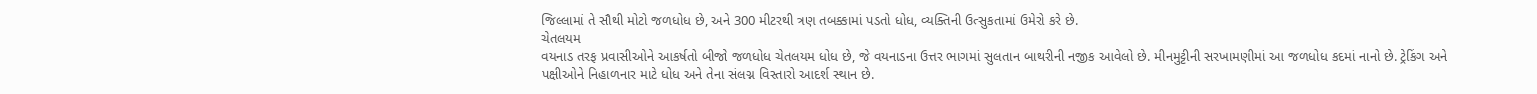જિલ્લામાં તે સૌથી મોટો જળધોધ છે, અને 300 મીટરથી ત્રણ તબક્કામાં પડતો ધોધ, વ્યક્તિની ઉત્સુકતામાં ઉમેરો કરે છે.
ચેતલયમ
વયનાડ તરફ પ્રવાસીઓને આકર્ષતો બીજો જળધોધ ચેતલયમ ધોધ છે, જે વયનાડના ઉત્તર ભાગમાં સુલતાન બાથરીની નજીક આવેલો છે. મીનમુટ્ટીની સરખામણીમાં આ જળધોધ કદમાં નાનો છે. ટ્રેકિંગ અને પક્ષીઓને નિહાળનાર માટે ધોધ અને તેના સંલગ્ન વિસ્તારો આદર્શ સ્થાન છે.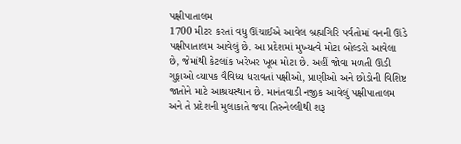પક્ષીપાતાલમ
1700 મીટર કરતાં વધુ ઊંચાઈએ આવેલ બ્રહ્મગિરિ પર્વતોમાં વનની ઊંડે પક્ષીપાતાલમ આવેલું છે. આ પ્રદેશમાં મુખ્યત્વે મોટા બોલ્ડરો આવેલા છે, જેમાંથી કેટલાંક ખરેખર ખૂબ મોટા છે. અહીં જોવા મળતી ઊંડી ગુફાઓ વ્યાપક વૈવિધ્ય ધરાવતાં પક્ષીઓ, પ્રાણીઓ અને છોડોની વિશિષ્ટ જાતોને માટે આશ્રયસ્થાન છે. માનંતવાડી નજીક આવેલું પક્ષીપાતાલમ અને તે પ્રદેશની મુલાકાતે જવા તિરુનેલ્લીથી શરૂ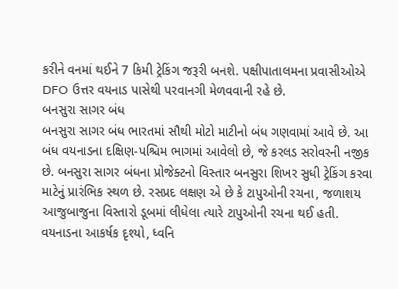કરીને વનમાં થઈને 7 કિમી ટ્રેકિંગ જરૂરી બનશે. પક્ષીપાતાલમના પ્રવાસીઓએ DFO ઉત્તર વયનાડ પાસેથી પરવાનગી મેળવવાની રહે છે.
બનસુરા સાગર બંધ
બનસુરા સાગર બંધ ભારતમાં સૌથી મોટો માટીનો બંધ ગણવામાં આવે છે. આ બંધ વયનાડના દક્ષિણ-પશ્ચિમ ભાગમાં આવેલો છે, જે કરલડ સરોવરની નજીક છે. બનસુરા સાગર બંધના પ્રોજેક્ટનો વિસ્તાર બનસુરા શિખર સુધી ટ્રેકિંગ કરવા માટેનું પ્રારંભિક સ્થળ છે. રસપ્રદ લક્ષણ એ છે કે ટાપુઓની રચના, જળાશય આજુબાજુના વિસ્તારો ડૂબમાં લીધેલા ત્યારે ટાપુઓની રચના થઈ હતી.
વયનાડના આકર્ષક દૃશ્યો, ધ્વનિ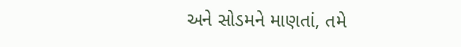અને સોડમને માણતાં, તમે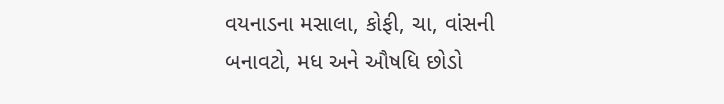વયનાડના મસાલા, કોફી, ચા, વાંસની બનાવટો, મધ અને ઔષધિ છોડો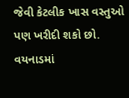જેવી કેટલીક ખાસ વસ્તુઓ પણ ખરીદી શકો છો.
વયનાડમાં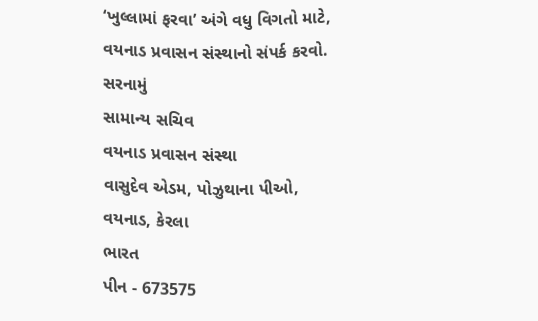‘ખુલ્લામાં ફરવા’ અંગે વધુ વિગતો માટે, વયનાડ પ્રવાસન સંસ્થાનો સંપર્ક કરવો.
સરનામું
સામાન્ય સચિવ
વયનાડ પ્રવાસન સંસ્થા
વાસુદેવ એડમ, પોઝુથાના પીઓ,
વયનાડ, કેરલા
ભારત
પીન - 673575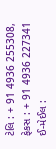ટેલિ : + 91 4936 255308, ફેકસ : + 91 4936 227341
ઈ-મેઈલ :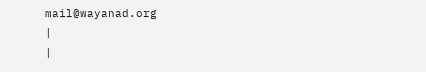mail@wayanad.org
|
|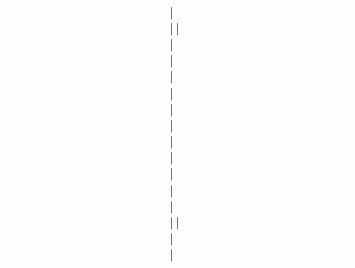|
| |
|
|
|
|
|
|
|
|
|
|
|
| |
|
|